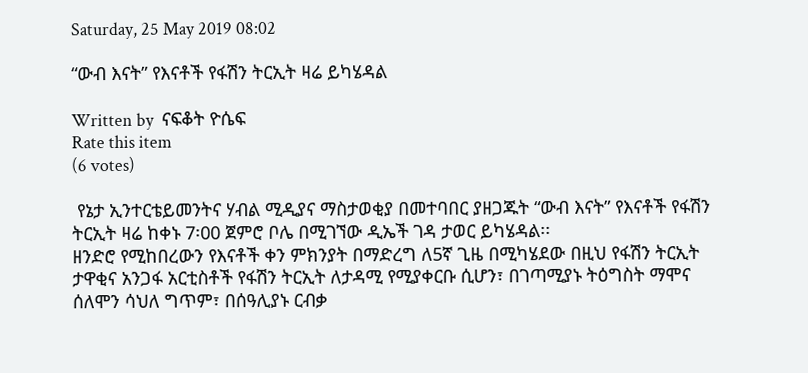Saturday, 25 May 2019 08:02

“ውብ እናት” የእናቶች የፋሽን ትርኢት ዛሬ ይካሄዳል

Written by  ናፍቆት ዮሴፍ
Rate this item
(6 votes)

 የኔታ ኢንተርቴይመንትና ሃብል ሚዲያና ማስታወቂያ በመተባበር ያዘጋጁት “ውብ እናት” የእናቶች የፋሽን ትርኢት ዛሬ ከቀኑ 7፡00 ጀምሮ ቦሌ በሚገኘው ዲኤች ገዳ ታወር ይካሄዳል፡፡
ዘንድሮ የሚከበረውን የእናቶች ቀን ምክንያት በማድረግ ለ5ኛ ጊዜ በሚካሄደው በዚህ የፋሽን ትርኢት ታዋቂና አንጋፋ አርቲስቶች የፋሽን ትርኢት ለታዳሚ የሚያቀርቡ ሲሆን፣ በገጣሚያኑ ትዕግስት ማሞና ሰለሞን ሳህለ ግጥም፣ በሰዓሊያኑ ርብቃ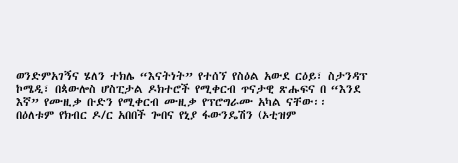ወንድምአገኝና ሄለን ተክሌ “እናትነት” የተሰኘ የስዕል አውደ ርዕይ፣ ስታንዳፕ ኮሜዲ፣ በጳውሎስ ሆስፒታል ዶክተሮች የሚቀርብ ጥናታዊ ጽሑፍና በ “እንደ እኛ” የሙዚቃ ቡድን የሚቀርብ ሙዚቃ የፕሮግራሙ አካል ናቸው፡፡
በዕለቱም የክብር ዶ/ር አበበች ጐበና የኒያ ፋውንዴሽን (ኦቲዝም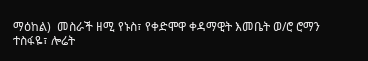ማዕከል)  መስራች ዘሚ የኑስ፣ የቀድሞዋ ቀዳማዊት እመቤት ወ/ሮ ሮማን ተስፋዬ፣ ሎሬት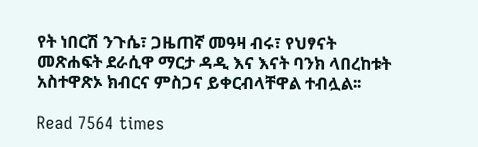የት ነበርሽ ንጉሴ፣ ጋዜጠኛ መዓዛ ብሩ፣ የህፃናት መጽሐፍት ደራሲዋ ማርታ ዳዲ እና እናት ባንክ ላበረከቱት አስተዋጽኦ ክብርና ምስጋና ይቀርብላቸዋል ተብሏል፡፡

Read 7564 times